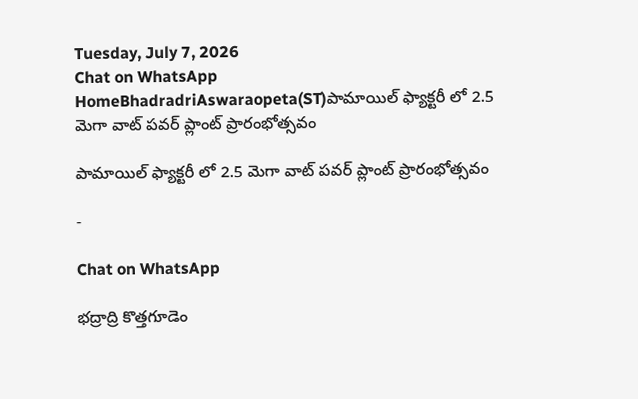Tuesday, July 7, 2026
Chat on WhatsApp
HomeBhadradriAswaraopeta(ST)పామాయిల్ ఫ్యాక్టరీ లో 2.5 మెగా వాట్ పవర్ ప్లాంట్ ప్రారంభోత్సవం

పామాయిల్ ఫ్యాక్టరీ లో 2.5 మెగా వాట్ పవర్ ప్లాంట్ ప్రారంభోత్సవం

-

Chat on WhatsApp

భద్రాద్రి కొత్తగూడెం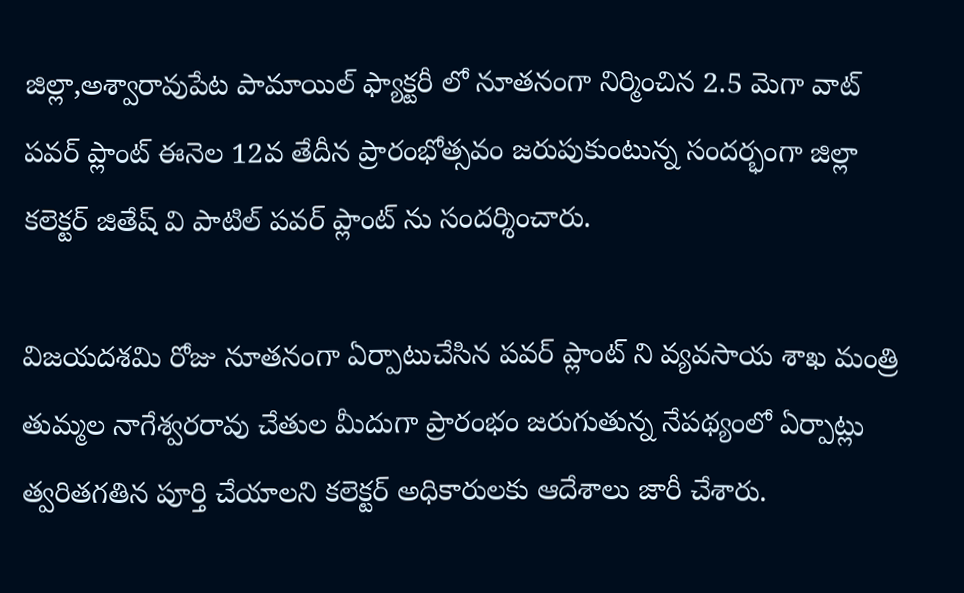జిల్లా,అశ్వారావుపేట పామాయిల్ ఫ్యాక్టరీ లో నూతనంగా నిర్మించిన 2.5 మెగా వాట్ పవర్ ప్లాంట్ ఈనెల 12వ తేదీన ప్రారంభోత్సవం జరుపుకుంటున్న సందర్భంగా జిల్లా కలెక్టర్ జితేష్ వి పాటిల్ పవర్ ప్లాంట్ ను సందర్శించారు.

విజయదశమి రోజు నూతనంగా ఏర్పాటుచేసిన పవర్ ప్లాంట్ ని వ్యవసాయ శాఖ మంత్రి తుమ్మల నాగేశ్వరరావు చేతుల మీదుగా ప్రారంభం జరుగుతున్న నేపథ్యంలో ఏర్పాట్లు త్వరితగతిన పూర్తి చేయాలని కలెక్టర్ అధికారులకు ఆదేశాలు జారీ చేశారు.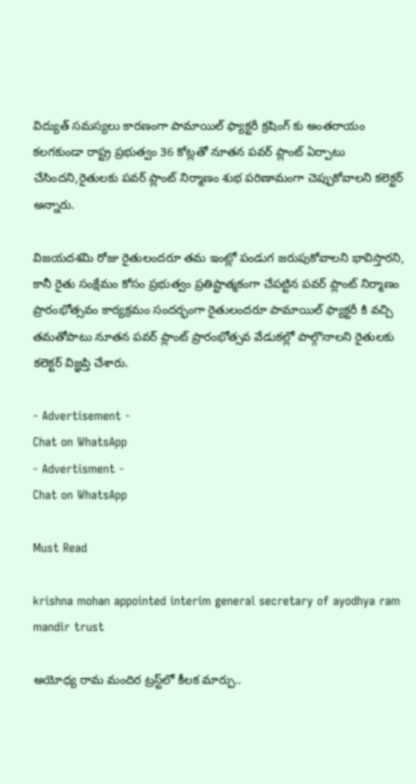విద్యుత్ సమస్యలు కారణంగా పామాయిల్ ఫ్యాక్టరీ క్రషింగ్ కు అంతరాయం కలగకుండా రాష్ట్ర ప్రభుత్వం 36 కోట్లతో నూతన పవర్ ప్లాంట్ ఏర్పాటు చేసిందని,రైతులకు పవర్ ప్లాంట్ నిర్మాణం శుభ పరిణామంగా చెప్పుకోవాలని కలెక్టర్ అన్నారు.

విజయదశమి రోజు రైతులందరూ తమ ఇంట్లో పండుగ జరుపుకోవాలని భావిస్తారని, కానీ రైతు సంక్షేమం కోసం ప్రభుత్వం ప్రతిష్టాత్మకంగా చేపట్టిన పవర్ ప్లాంట్ నిర్మాణం ప్రారంభోత్సవం కార్యక్రమం సందర్భంగా రైతులందరూ పామాయిల్ ఫ్యాక్టరీ కి వచ్చి తమతోపాటు నూతన పవర్ ప్లాంట్ ప్రారంభోత్సవ వేడుకల్లో పాల్గొనాలని రైతులకు కలెక్టర్ విజ్ఞప్తి చేశారు.

- Advertisement -
Chat on WhatsApp
- Advertisment -
Chat on WhatsApp

Must Read

krishna mohan appointed interim general secretary of ayodhya ram mandir trust

అయోధ్య రామ మందిర ట్రస్ట్‌లో కీలక మార్పు..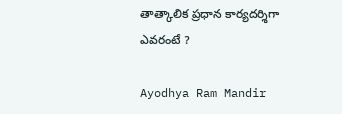తాత్కాలిక ప్రధాన కార్యదర్శిగా ఎవరంటే ?

Ayodhya Ram Mandir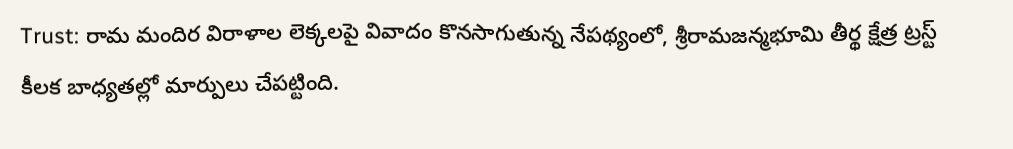Trust: రామ మందిర విరాళాల లెక్కలపై వివాదం కొనసాగుతున్న నేపథ్యంలో, శ్రీరామజన్మభూమి తీర్థ క్షేత్ర ట్రస్ట్ కీలక బాధ్యతల్లో మార్పులు చేపట్టింది.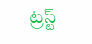ట్రస్ట్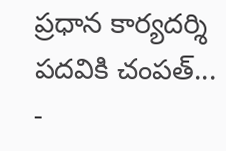ప్రధాన కార్యదర్శి పదవికి చంపత్...
-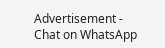Advertisement -
Chat on WhatsApp